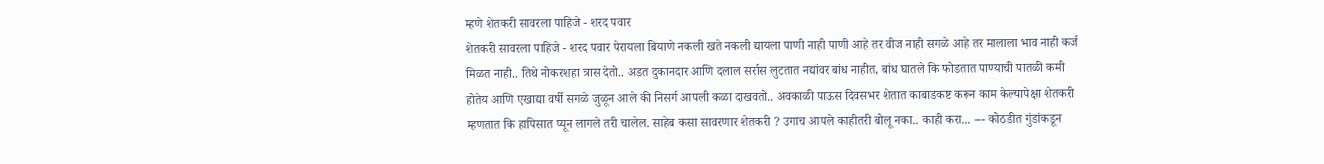म्हणे शेतकरी सावरला पाहिजे - शरद पवार
शेतकरी सावरला पाहिजे - शरद पवार पेरायला बियाणे नकली खते नकली द्यायला पाणी नाही पाणी आहे तर वीज नाही सगळे आहे तर मालाला भाव नाही कर्ज मिळत नाही.. तिथे नोकरशहा त्रास देतो.. अडत दुकानदार आणि दलाल सर्रास लुटतात नद्यांवर बांध नाहीत, बांध घातले कि फोडतात पाण्याची पातळी कमी होतेय आणि एखाद्या वर्षी सगळे जुळून आले की निसर्ग आपली कळा दाखवतो.. अवकाळी पाऊस दिवसभर शेतात काबाडकष्ट करून काम केल्यापेक्षा शेतकरी म्हणतात कि हापिसात प्यून लागले तरी चालेल. साहेब कसा सावरणार शेतकरी ? उगाच आपले काहीतरी बोलू नका.. काही करा... --- कोठडीत गुंडांकडून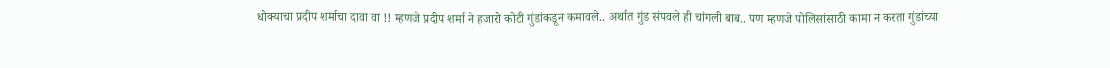धोक्याचा प्रदीप शर्माचा दावा वा !! म्हणजे प्रदीप शर्मा ने हजारो कोटी गुंडांकडून कमावले.. अर्थात गुंड संपवले ही चांगली बाब.. पण म्हणजे पोलिसांसाठी कामा न करता गुंडांच्या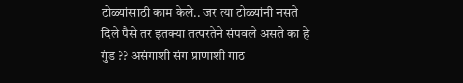टोळ्यांसाठी काम केले.. जर त्या टोळ्यांनी नसते दिले पैसे तर इतक्या तत्परतेने संपवले असते का हे गुंड ?? असंगाशी संग प्राणाशी गाठ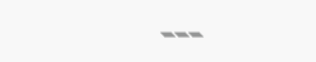---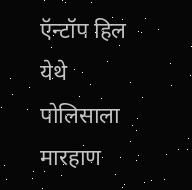ऍन्टॉप हिल येथे पोलिसाला मारहाण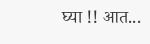घ्या !! आत...